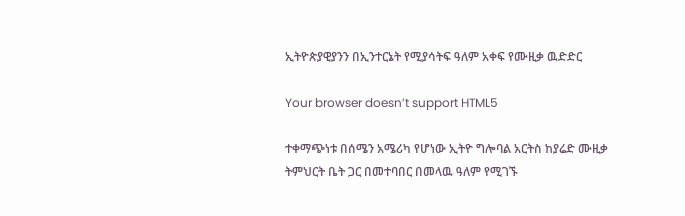ኢትዮጵያዊያንን በኢንተርኔት የሚያሳትፍ ዓለም አቀፍ የሙዚቃ ዉድድር

Your browser doesn’t support HTML5

ተቀማጭነቱ በሰሜን አሜሪካ የሆነው ኢትዮ ግሎባል አርትስ ከያሬድ ሙዚቃ ትምህርት ቤት ጋር በመተባበር በመላዉ ዓለም የሚገኙ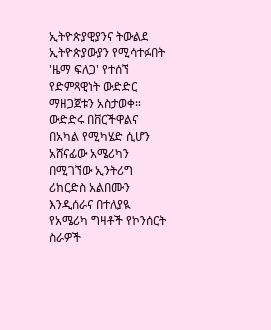ኢትዮጵያዊያንና ትውልደ ኢትዮጵያውያን የሚሳተፉበት 'ዜማ ፍለጋ' የተሰኘ የድምጻዊነት ውድድር ማዘጋጀቱን አስታወቀ። ውድድሩ በቨርችዋልና በአካል የሚካሄድ ሲሆን አሸናፊው አሜሪካን በሚገኘው ኢንትሪግ ሪከርድስ አልበሙን እንዲሰራና በተለያዪ የአሜሪካ ግዛቶች የኮንሰርት ስራዎች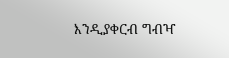እንዲያቀርብ ግብዣ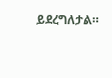ይደረግለታል።